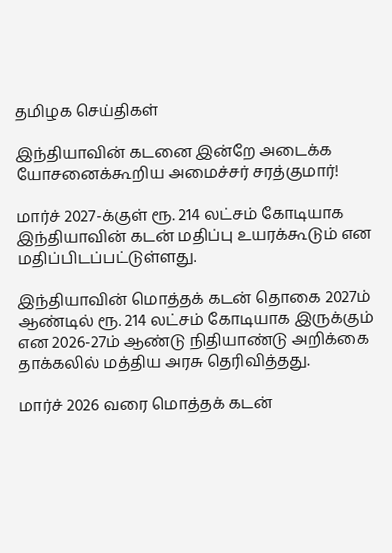தமிழக செய்திகள்

இந்தியாவின் கடனை இன்றே அடைக்க யோசனைக்கூறிய அமைச்சர் சரத்குமார்!

மார்ச் 2027-க்குள் ரூ. 214 லட்சம் கோடியாக இந்தியாவின் கடன் மதிப்பு உயரக்கூடும் என மதிப்பிடப்பட்டுள்ளது.

இந்தியாவின் மொத்தக் கடன் தொகை 2027ம் ஆண்டில் ரூ. 214 லட்சம் கோடியாக இருக்கும் என 2026-27ம் ஆண்டு நிதியாண்டு அறிக்கை தாக்கலில் மத்திய அரசு தெரிவித்தது.

மார்ச் 2026 வரை மொத்தக் கடன்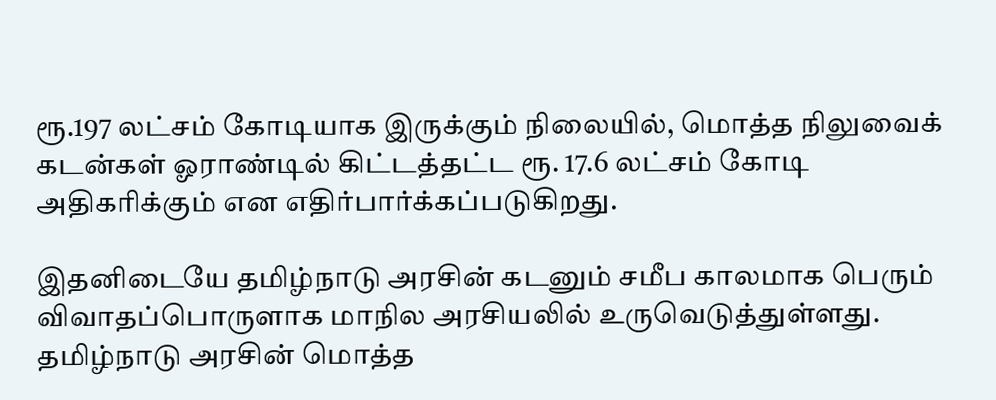ரூ.197 லட்சம் கோடியாக இருக்கும் நிலையில், மொத்த நிலுவைக் கடன்கள் ஓராண்டில் கிட்டத்தட்ட ரூ. 17.6 லட்சம் கோடி அதிகரிக்கும் என எதிர்பார்க்கப்படுகிறது.

இதனிடையே தமிழ்நாடு அரசின் கடனும் சமீப காலமாக பெரும் விவாதப்பொருளாக மாநில அரசியலில் உருவெடுத்துள்ளது. தமிழ்நாடு அரசின் மொத்த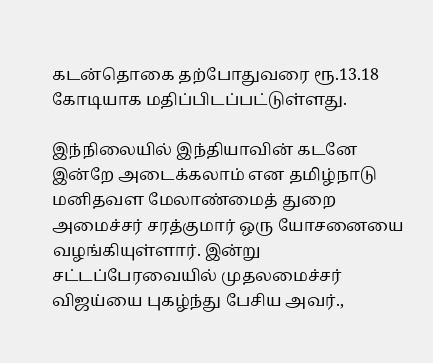கடன்தொகை தற்போதுவரை ரூ.13.18 கோடியாக மதிப்பிடப்பட்டுள்ளது.

இந்நிலையில் இந்தியாவின் கடனே இன்றே அடைக்கலாம் என தமிழ்நாடு மனிதவள மேலாண்மைத் துறை அமைச்சர் சரத்குமார் ஒரு யோசனையை வழங்கியுள்ளார். இன்று சட்டப்பேரவையில் முதலமைச்சர் விஜய்யை புகழ்ந்து பேசிய அவர்.,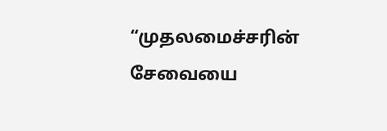“முதலமைச்சரின் சேவையை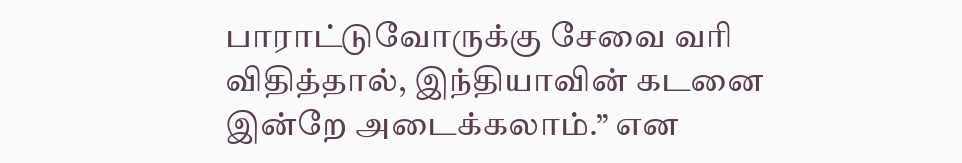பாராட்டுவோருக்கு சேவை வரி விதித்தால், இந்தியாவின் கடனை இன்றே அடைக்கலாம்.” என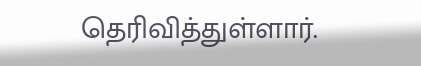தெரிவித்துள்ளார்.